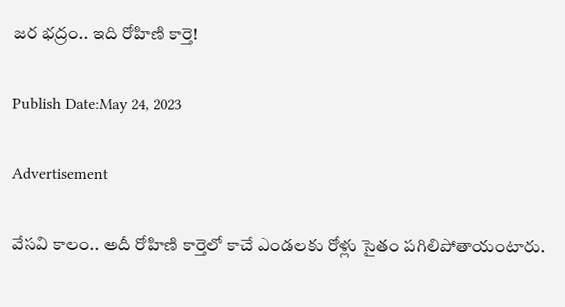జర భద్రం.. ఇది రోహిణి కార్తె!

Publish Date:May 24, 2023

Advertisement

వేసవి కాలం.. అదీ రోహిణి కార్తెలో కాచే ఎండలకు రోళ్లు సైతం పగిలిపోతాయంటారు.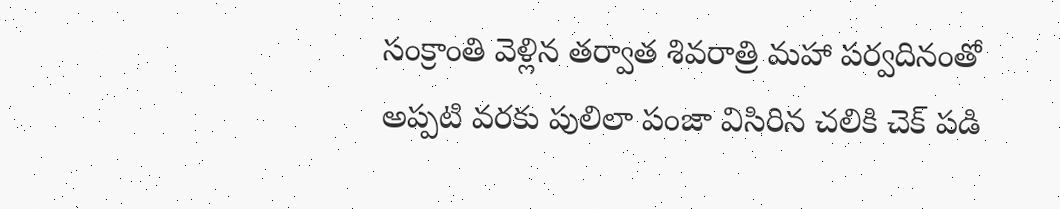సంక్రాంతి వెళ్లిన తర్వాత శివరాత్రి మహా పర్వదినంతో అప్పటి వరకు పులిలా పంజా విసిరిన చలికి చెక్ పడి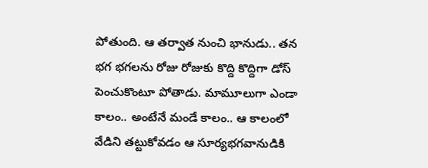పోతుంది. ఆ తర్వాత నుంచి భానుడు.. తన భగ భగలను రోజు రోజుకు కొద్ది కొద్దిగా డోస్ పెంచుకొంటూ పోతాడు. మామూలుగా ఎండా కాలం.. అంటేనే మండే కాలం.. ఆ కాలంలో వేడిని తట్టుకోవడం ఆ సూర్యభగవానుడికి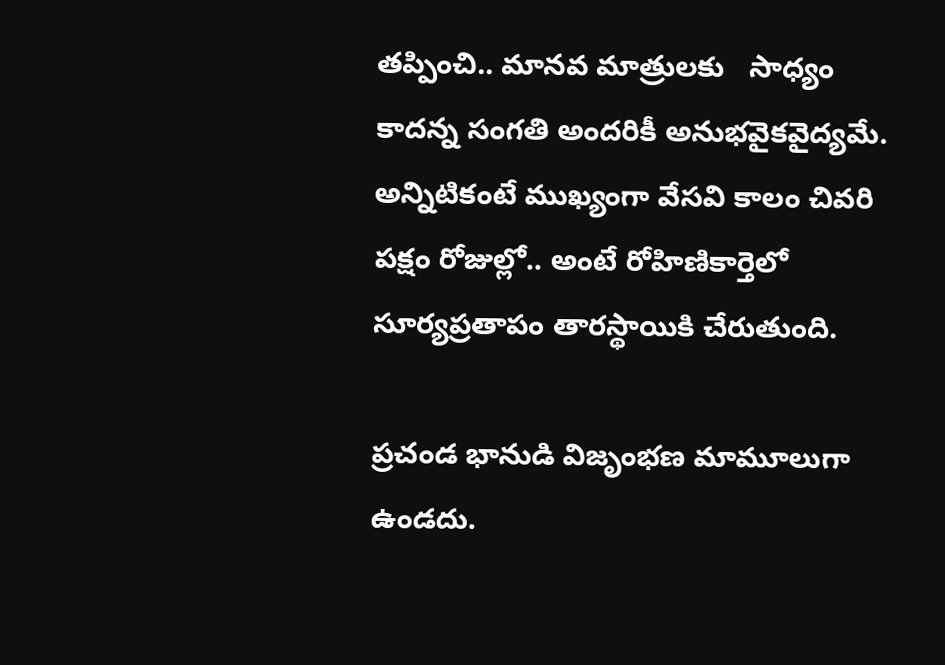తప్పించి.. మానవ మాత్రులకు   సాధ్యం కాదన్న సంగతి అందరికీ అనుభవైకవైద్యమే. అన్నిటికంటే ముఖ్యంగా వేసవి కాలం చివరి  పక్షం రోజుల్లో.. అంటే రోహిణికార్తెలో సూర్యప్రతాపం తారస్థాయికి చేరుతుంది.

ప్రచండ భానుడి విజృంభణ మామూలుగా ఉండదు.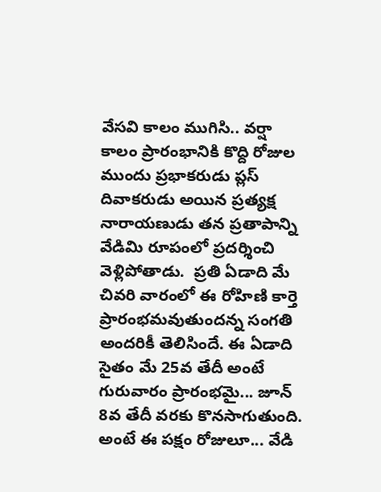వేసవి కాలం ముగిసి.. వర్షా కాలం ప్రారంభానికి కొద్ది రోజుల ముందు ప్రభాకరుడు ప్లస్ దివాకరుడు అయిన ప్రత్యక్ష నారాయణుడు తన ప్రతాపాన్ని వేడిమి రూపంలో ప్రదర్శించి వెళ్లిపోతాడు.  ప్రతి ఏడాది మే చివరి వారంలో ఈ రోహిణి కార్తె ప్రారంభమవుతుందన్న సంగతి అందరికీ తెలిసిందే. ఈ ఏడాది సైతం మే 25వ తేదీ అంటే గురువారం ప్రారంభమై... జూన్ 8వ తేదీ వరకు కొనసాగుతుంది. అంటే ఈ పక్షం రోజులూ... వేడి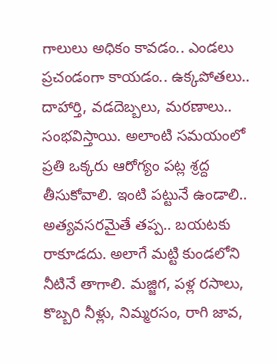గాలులు అధికం కావడం.. ఎండలు ప్రచండంగా కాయడం.. ఉక్కపోతలు.. దాహార్తి, వడదెబ్బలు, మరణాలు.. సంభవిస్తాయి. అలాంటి సమయంలో ప్రతి ఒక్కరు ఆరోగ్యం పట్ల శ్రద్ద తీసుకోవాలి. ఇంటి పట్టునే ఉండాలి.. అత్యవసరమైతే తప్ప.. బయటకు రాకూడదు. అలాగే మట్టి కుండలోని నీటినే తాగాలి. మజ్జిగ, పళ్ల రసాలు, కొబ్బరి నీళ్లు, నిమ్మరసం, రాగి జావ,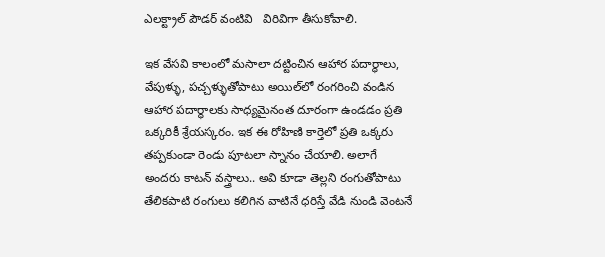ఎలక్ట్రాల్ పౌడర్ వంటివి   విరివిగా తీసుకోవాలి.

ఇక వేసవి కాలంలో మసాలా దట్టించిన ఆహార పదార్ధాలు, వేపుళ్ళు, పచ్చళ్ళుతోపాటు అయిల్‌లో రంగరించి వండిన ఆహార పదార్ధాలకు సాధ్యమైనంత దూరంగా ఉండడం ప్రతి ఒక్కరికీ శ్రేయస్కరం. ఇక ఈ రోహిణి కార్తెలో ప్రతి ఒక్కరు తప్పకుండా రెండు పూటలా స్నానం చేయాలి. అలాగే అందరు కాటన్ వస్త్రాలు.. అవి కూడా తెల్లని రంగుతోపాటు తేలికపాటి రంగులు కలిగిన వాటినే ధరిస్తే వేడి నుండి వెంటనే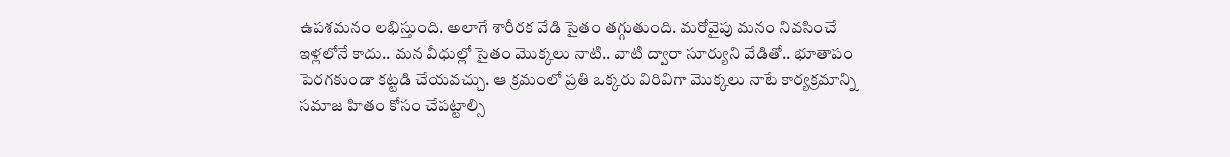ఉపశమనం లభిస్తుంది. అలాగే శారీరక వేడి సైతం తగ్గుతుంది. మరోవైపు మనం నివసించే ఇళ్లలోనే కాదు.. మన వీధుల్లో సైతం మొక్కలు నాటి.. వాటి ద్వారా సూర్యుని వేడితో.. భూతాపం పెరగకుండా కట్టడి చేయవచ్చు. ఆ క్రమంలో ప్రతి ఒక్కరు విరివిగా మొక్కలు నాటే కార్యక్రమాన్ని సమాజ హితం కోసం చేపట్టాల్సి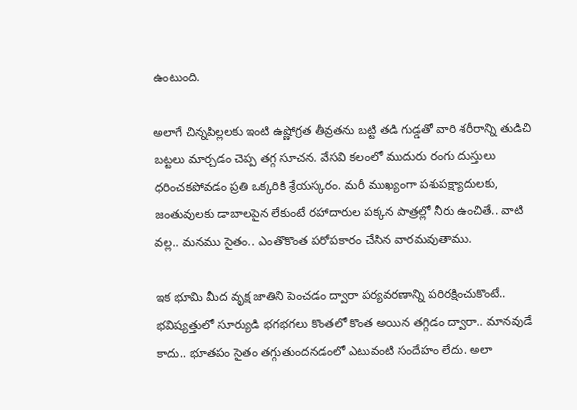ఉంటుంది.

అలాగే చిన్నపిల్లలకు ఇంటి ఉష్ణోగ్రత తీవ్రతను బట్టి తడి గుడ్డతో వారి శరీరాన్ని తుడిచి బట్టలు మార్చడం చెప్ప తగ్గ సూచన. వేసవి కలంలో ముదురు రంగు దుస్తులు ధరించకపోవడం ప్రతి ఒక్కరికి శ్రేయస్కరం. మరీ ముఖ్యంగా పశుపక్ష్యాదులకు, జంతువులకు డాబాలపైన లేకుంటే రహాదారుల పక్కన పాత్రల్లో నీరు ఉంచితే.. వాటి వల్ల.. మనము సైతం.. ఎంతొకొంత పరోపకారం చేసిన వారమవుతాము.

ఇక భూమి మీద వృక్ష జాతిని పెంచడం ద్వారా పర్యవరణాన్ని పరిరక్షించుకొంటే.. భవిష్యత్తులో సూర్యుడి భగభగలు కొంతలో కొంత అయిన తగ్గిడం ద్వారా.. మానవుడే కాదు.. భూతపం సైతం తగ్గుతుందనడంలో ఎటువంటి సందేహం లేదు. అలా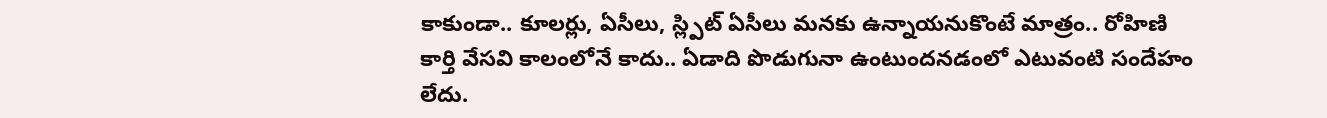కాకుండా.. కూలర్లు, ఏసీలు, స్ల్పిట్ ఏసీలు మనకు ఉన్నాయనుకొంటే మాత్రం.. రోహిణి కార్తి వేసవి కాలంలోనే కాదు.. ఏడాది పొడుగునా ఉంటుందనడంలో ఎటువంటి సందేహం లేదు.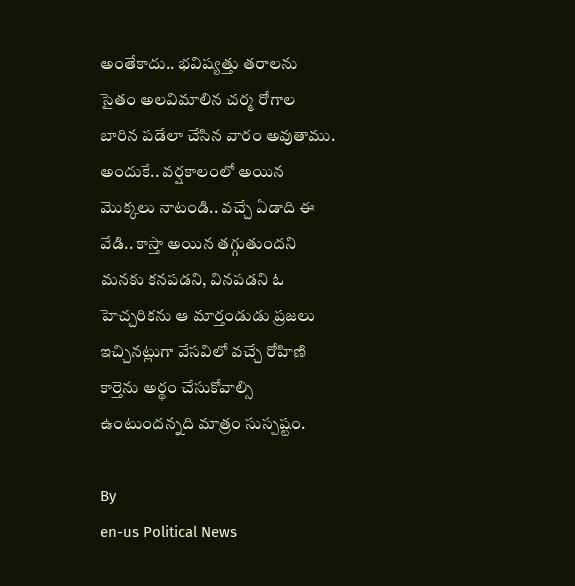అంతేకాదు.. భవిష్యత్తు తరాలను సైతం అలవిమాలిన చర్మ రోగాల బారిన పడేలా చేసిన వారం అవుతాము. అందుకే.. వర్షకాలంలో అయిన మొక్కలు నాటండి.. వచ్చే ఏడాది ఈ వేడి.. కాస్తా అయిన తగ్గుతుందని మనకు కనపడని, వినపడని ఓ హెచ్చరికను ఆ మార్తండుడు ప్రజలు ఇచ్చినట్లుగా వేసవిలో వచ్చే రోహిణి కార్తెను అర్థం చేసుకోవాల్సి ఉంటుందన్నది మాత్రం సుస్పష్టం.

By
en-us Political News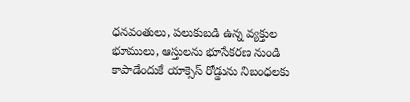ధనవంతులు, పలుకుబడి ఉన్న వ్యక్తుల భూములు, ఆస్తులను భూసేకరణ నుండి కాపాడేందుకే యాక్సెస్ రోడ్డును నిబంధలకు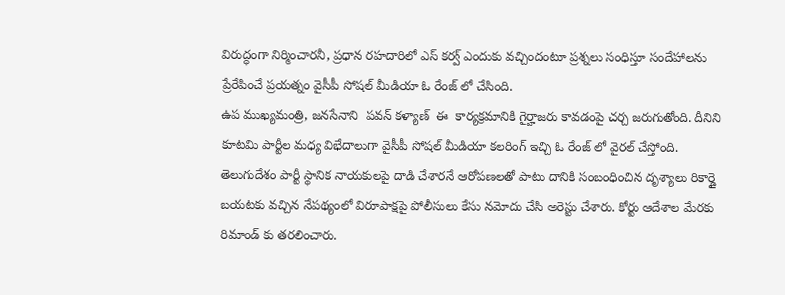విరుద్ధంగా నిర్మించారనీ, ప్రధాన రహదారిలో ఎస్ కర్వ్ ఎందుకు వచ్చిందంటూ ప్రశ్నలు సంధిస్తూ సందేహాలను ప్రేరేపించే ప్రయత్నం వైసీపీ సోషల్ మీడియా ఓ రేంజ్ లో చేసింది.
ఉప ముఖ్యమంత్రి, జనసేనాని  పవన్ కళ్యాణ్  ఈ  కార్యక్రమానికి గైర్హాజరు కావడంపై చర్చ జరుగుతోంది. దీనిని కూటమి పార్టీల మధ్య విభేదాలుగా వైసీపీ సోషల్ మీడియా కలరింగ్ ఇచ్చి ఓ రేంజ్ లో వైరల్ చేస్తోంది.
తెలుగుదేశం పార్టీ స్థానిక నాయకులపై దాడి చేశారనే ఆరోపణలతో పాటు దానికి సంబంధించిన దృశ్యాలు రికార్డై బయటకు వచ్చిన నేపథ్యంలో విరూపాక్షపై పోలీసులు కేసు నమోదు చేసి అరెస్టు చేశారు. కోర్టు ఆదేశాల మేరకు రిమాండ్ కు తరలించారు.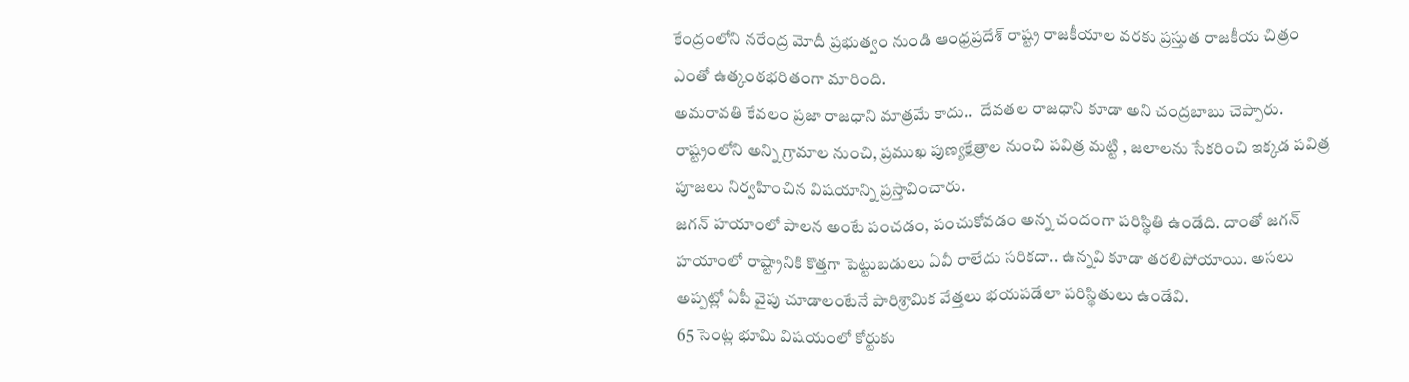కేంద్రంలోని నరేంద్ర మోదీ ప్రభుత్వం నుండి ఆంధ్రప్రదేశ్ రాష్ట్ర రాజకీయాల వరకు ప్రస్తుత రాజకీయ చిత్రం ఎంతో ఉత్కంఠభరితంగా మారింది.
అమరావతి కేవలం ప్రజా రాజధాని మాత్రమే కాదు..  దేవతల రాజధాని కూడా అని చంద్రబాబు చెప్పారు. రాష్ట్రంలోని అన్ని గ్రామాల నుంచి, ప్రముఖ పుణ్యక్షేత్రాల నుంచి పవిత్ర మట్టి , జలాలను సేకరించి ఇక్కడ పవిత్ర పూజలు నిర్వహించిన విషయాన్ని ప్రస్తావించారు.
జగన్ హయాంలో పాలన అంటే పంచడం, పంచుకోవడం అన్న చందంగా పరిస్థితి ఉండేది. దాంతో జగన్ హయాంలో రాష్ట్రానికి కొత్తగా పెట్టుబడులు ఏవీ రాలేదు సరికదా.. ఉన్నవి కూడా తరలిపోయాయి. అసలు అప్పట్లో ఏపీ వైపు చూడాలంటేనే పారిశ్రామిక వేత్తలు భయపడేలా పరిస్థితులు ఉండేవి.
65 సెంట్ల భూమి విషయంలో కోర్టుకు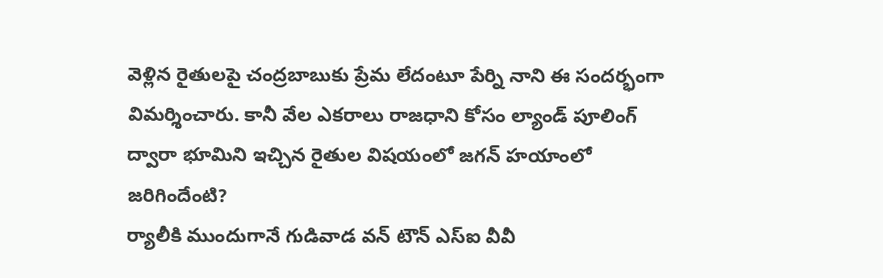వెళ్లిన రైతులపై చంద్రబాబుకు ప్రేమ లేదంటూ పేర్ని నాని ఈ సందర్భంగా విమర్శించారు. కానీ వేల ఎకరాలు రాజధాని కోసం ల్యాండ్ పూలింగ్ ద్వారా భూమిని ఇచ్చిన రైతుల విషయంలో జగన్ హయాంలో జరిగిందేంటి?
ర్యాలీకి ముందుగానే గుడివాడ వన్ టౌన్ ఎస్ఐ వీవీ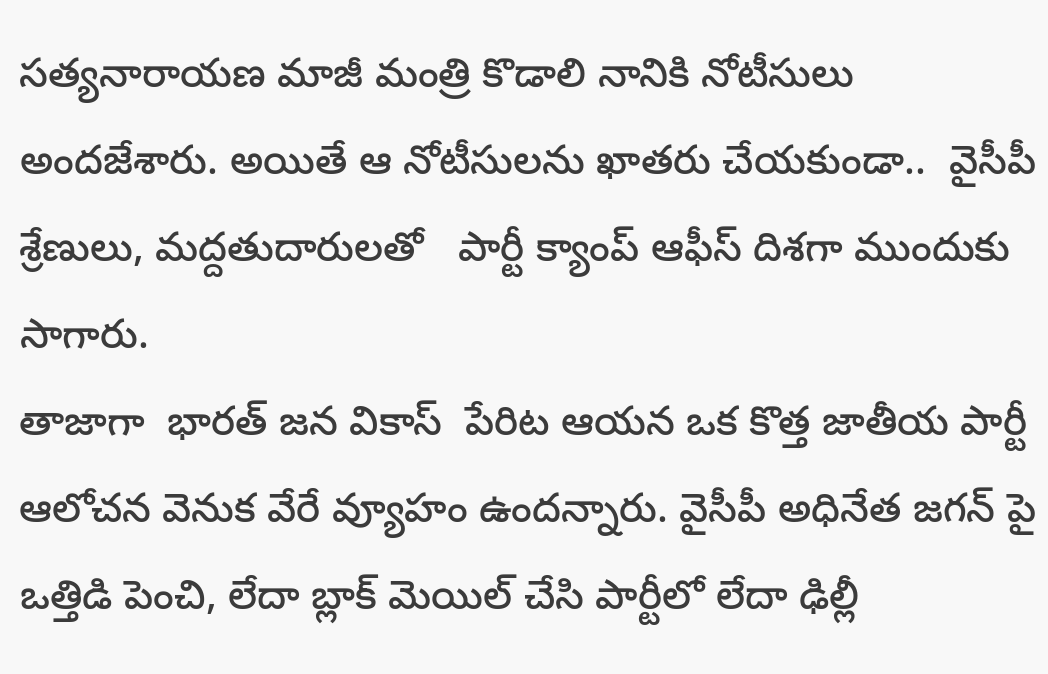సత్యనారాయణ మాజీ మంత్రి కొడాలి నానికి నోటీసులు అందజేశారు. అయితే ఆ నోటీసులను ఖాతరు చేయకుండా..  వైసీపీ శ్రేణులు, మద్దతుదారులతో   పార్టీ క్యాంప్ ఆఫీస్ దిశగా ముందుకు సాగారు.
తాజాగా  భారత్ జన వికాస్  పేరిట ఆయన ఒక కొత్త జాతీయ పార్టీ ఆలోచన వెనుక వేరే వ్యూహం ఉందన్నారు. వైసీపీ అధినేత జగన్ పై ఒత్తిడి పెంచి, లేదా బ్లాక్ మెయిల్ చేసి పార్టీలో లేదా ఢిల్లీ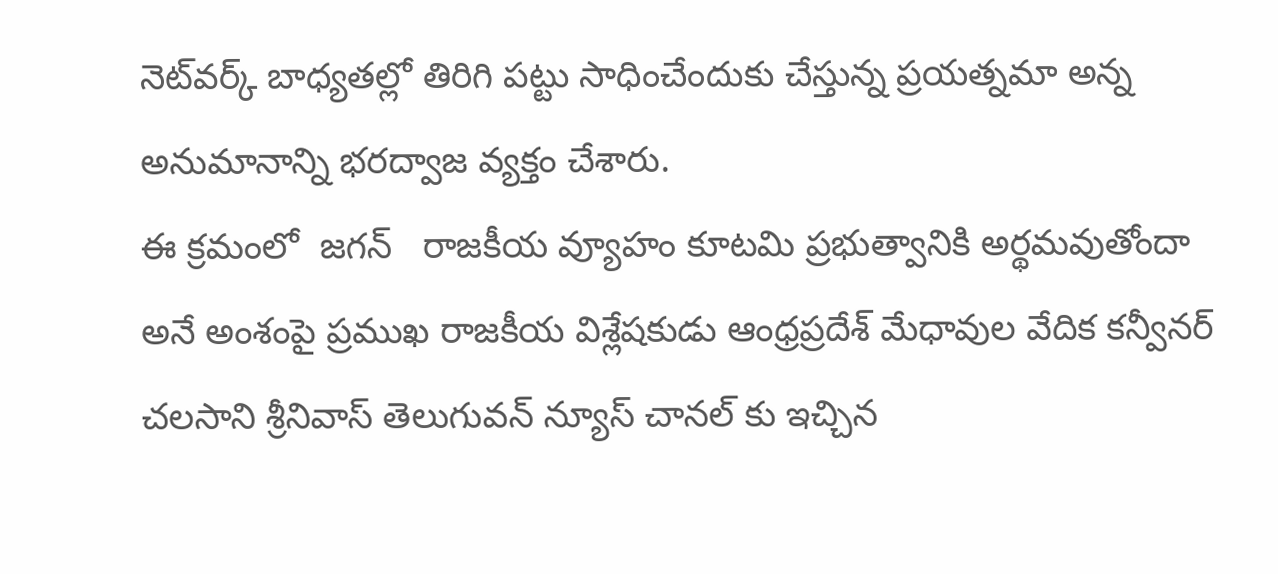నెట్‌వర్క్ బాధ్యతల్లో తిరిగి పట్టు సాధించేందుకు చేస్తున్న ప్రయత్నమా అన్న అనుమానాన్ని భరద్వాజ వ్యక్తం చేశారు.
ఈ క్రమంలో  జగన్   రాజకీయ వ్యూహం కూటమి ప్రభుత్వానికి అర్థమవుతోందా అనే అంశంపై ప్రముఖ రాజకీయ విశ్లేషకుడు ఆంధ్రప్రదేశ్ మేధావుల వేదిక కన్వీనర్ చలసాని శ్రీనివాస్ తెలుగువన్ న్యూస్ చానల్ కు ఇచ్చిన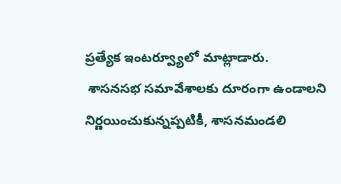ప్రత్యేక ఇంటర్వ్యూలో మాట్లాడారు.
 శాసనసభ సమావేశాలకు దూరంగా ఉండాలని నిర్ణయించుకున్నప్పటికీ, శాసనమండలి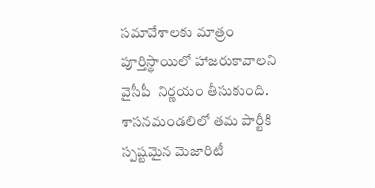సమావేశాలకు మాత్రం పూర్తిస్థాయిలో హాజరుకావాలని వైసీపీ  నిర్ణయం తీసుకుంది. శాసనమండలిలో తమ పార్టీకి స్పష్టమైన మెజారిటీ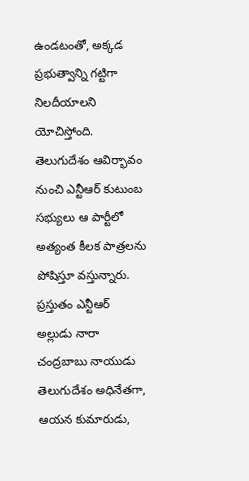ఉండటంతో, అక్కడ ప్రభుత్వాన్ని గట్టిగా నిలదీయాలని యోచిస్తోంది.
తెలుగుదేశం ఆవిర్భావం నుంచి ఎన్టీఆర్ కుటుంబ సభ్యులు ఆ పార్టీలో అత్యంత కీలక పాత్రలను పోషిస్తూ వస్తున్నారు. ప్రస్తుతం ఎన్టీఆర్ అల్లుడు నారా చంద్రబాబు నాయుడు తెలుగుదేశం అధినేతగా, ఆయన కుమారుడు,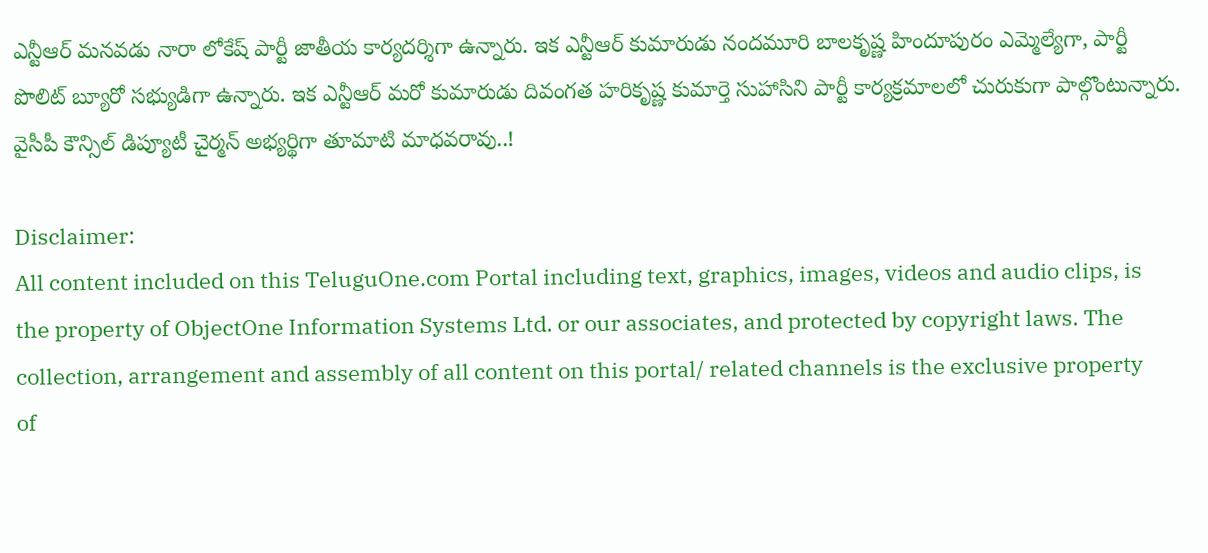ఎన్టీఆర్ మనవడు నారా లోకేష్ పార్టీ జాతీయ కార్యదర్శిగా ఉన్నారు. ఇక ఎన్టీఆర్ కుమారుడు నందమూరి బాలకృష్ణ హిందూపురం ఎమ్మెల్యేగా, పార్టీ పొలిట్ బ్యూరో సభ్యుడిగా ఉన్నారు. ఇక ఎన్టీఆర్ మరో కుమారుడు దివంగత హరికృష్ణ కుమార్తె సుహాసిని పార్టీ కార్యక్రమాలలో చురుకుగా పాల్గొంటున్నారు.
వైసీపీ కౌన్సిల్ డిప్యూటీ చైర్మన్ అభ్యర్థిగా తూమాటి మాధవరావు..!

Disclaimer:
All content included on this TeluguOne.com Portal including text, graphics, images, videos and audio clips, is the property of ObjectOne Information Systems Ltd. or our associates, and protected by copyright laws. The collection, arrangement and assembly of all content on this portal/ related channels is the exclusive property of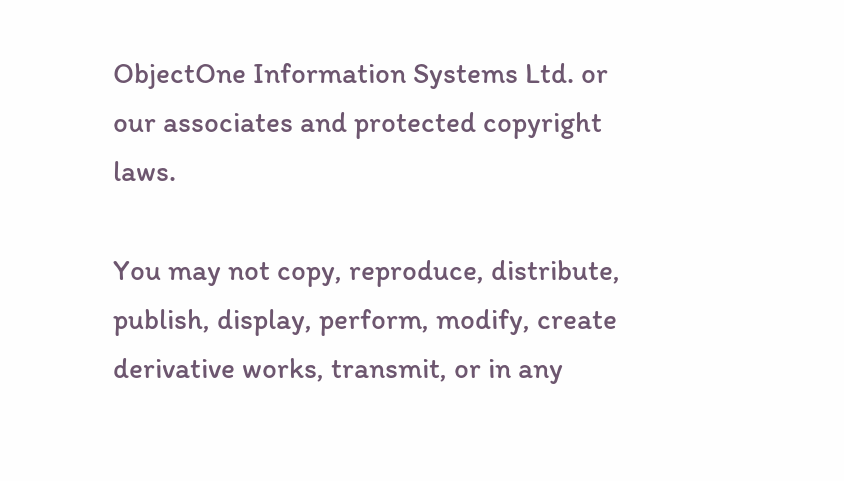ObjectOne Information Systems Ltd. or our associates and protected copyright laws.

You may not copy, reproduce, distribute, publish, display, perform, modify, create derivative works, transmit, or in any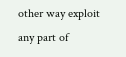other way exploit any part of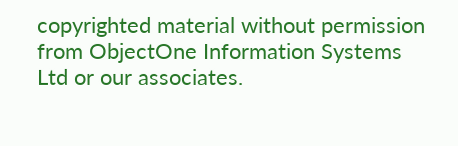copyrighted material without permission from ObjectOne Information Systems Ltd or our associates.